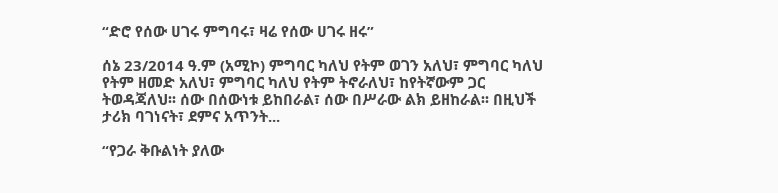“ድሮ የሰው ሀገሩ ምግባሩ፣ ዛሬ የሰው ሀገሩ ዘሩ”

ሰኔ 23/2014 ዓ.ም (አሚኮ) ምግባር ካለህ የትም ወገን አለህ፣ ምግባር ካለህ የትም ዘመድ አለህ፣ ምግባር ካለህ የትም ትኖራለህ፣ ከየትኛውም ጋር ትወዳጃለህ፡፡ ሰው በሰውነቱ ይከበራል፣ ሰው በሥራው ልክ ይዘከራል፡፡ በዚህች ታሪክ ባገነናት፣ ደምና አጥንት...

“የጋራ ቅቡልነት ያለው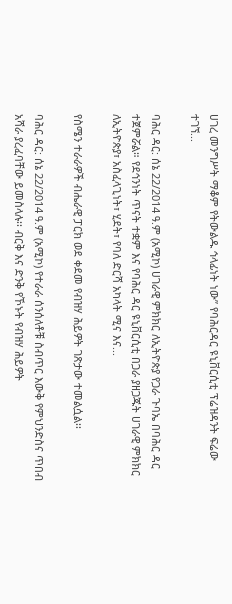ሀገረ መንግሥት ማቆም የትውልዱ ኅላፊነት ነው” የባሕርዳር ዩኒቨርሲቲ ፕሬዝዳንት ፍሬው ተገኘ...

ባሕር ዳር: ሰኔ 22/2014 ዓ.ም (አሚኮ) ሀገራዊ ምክክር ለኢትዮጵያ የጋራ ጉባኤ በባሕር ዳር ተጀምሯል። የደኅንነት ጥናት ተቋም እና የባሕር ዳር ዩኒቨርሲቲ በጋራ ያዘጋጁት ሀገራዊ ምክክር ለኢትዮጵያ፣ አስፈላጊነት፣ ሂደት፣ የባለ ድርሻ አካላት ሚና እና...

የስሜን ተራራዎች ብሔራዊ ፓርክ ወደ ቀደመ የብዝሃ ሕይዎት ገጽታው ተመልሷል፡፡

ባሕር ዳር: ሰኔ 22/2014 ዓ.ም (አሚኮ) የተራራ ሰንሰለቶቹ ስብጥር እውቅ የምህንድስና ጥበብ አሻራ ያረፈባቸው ይመስላሉ፡፡ ብርቅ እና ድንቅ የኾኑት የብዝሃ ሕይዎት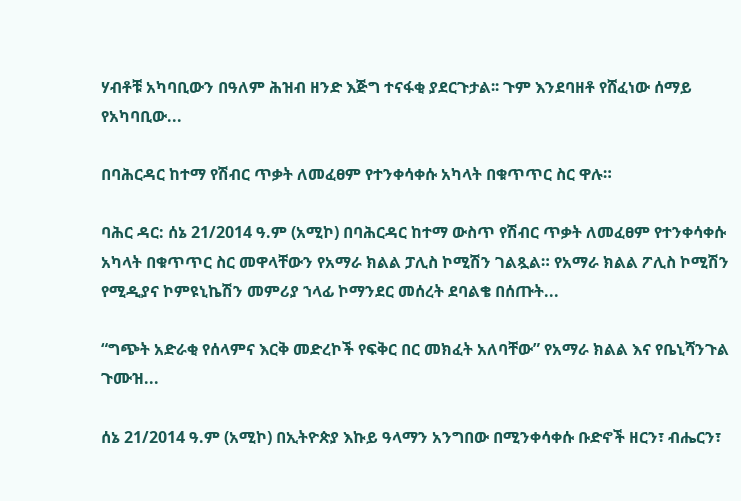ሃብቶቹ አካባቢውን በዓለም ሕዝብ ዘንድ እጅግ ተናፋቂ ያደርጉታል፡፡ ጉም እንደባዘቶ የሸፈነው ሰማይ የአካባቢው...

በባሕርዳር ከተማ የሽብር ጥቃት ለመፈፀም የተንቀሳቀሱ አካላት በቁጥጥር ስር ዋሉ።

ባሕር ዳር: ሰኔ 21/2014 ዓ.ም (አሚኮ) በባሕርዳር ከተማ ውስጥ የሽብር ጥቃት ለመፈፀም የተንቀሳቀሱ አካላት በቁጥጥር ስር መዋላቸውን የአማራ ክልል ፓሊስ ኮሚሽን ገልጿል። የአማራ ክልል ፖሊስ ኮሚሽን የሚዲያና ኮምዩኒኬሽን መምሪያ ኀላፊ ኮማንደር መሰረት ደባልቄ በሰጡት...

“ግጭት አድራቂ የሰላምና እርቅ መድረኮች የፍቅር በር መክፈት አለባቸው” የአማራ ክልል እና የቤኒሻንጉል ጉሙዝ...

ሰኔ 21/2014 ዓ.ም (አሚኮ) በኢትዮጵያ እኩይ ዓላማን አንግበው በሚንቀሳቀሱ ቡድኖች ዘርን፣ ብሔርን፣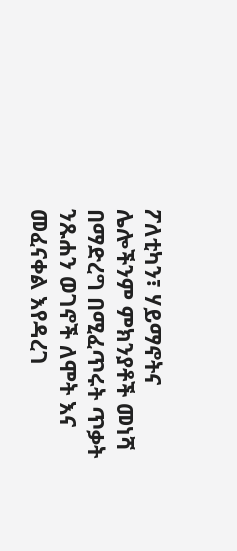ፖለቲካን፣ ሃይማኖትና ሌሎችንም ምክንያቶች መነሻ በማድረግ በሚፈጥሩት ጥቃት ንጹሐን ወገኖች ለሞት እና መፈናቀል እየዳረገ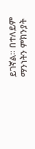ይገኛል። በተለይም ማንነትን ምክንያት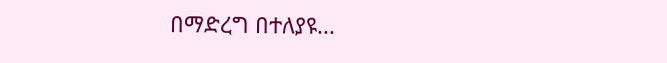በማድረግ በተለያዩ...